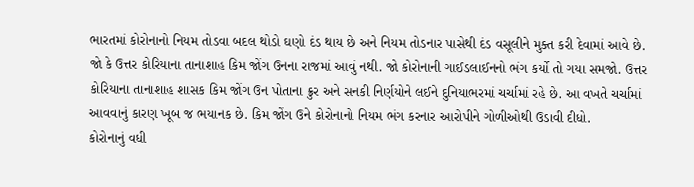ભારતમાં કોરોનાનો નિયમ તોડવા બદલ થોડો ઘણો દંડ થાય છે અને નિયમ તોડનાર પાસેથી દંડ વસૂલીને મુક્ત કરી દેવામાં આવે છે. જો કે ઉત્તર કોરિયાના તાનાશાહ કિમ જોંગ ઉનના રાજમાં આવું નથી. જો કોરોનાની ગાઈડલાઈનનો ભંગ કર્યો તો ગયા સમજો. ઉત્તર કોરિયાના તાનાશાહ શાસક કિમ જોંગ ઉન પોતાના ક્રુર અને સનકી નિર્ણયોને લઈને દુનિયાભરમાં ચર્ચામાં રહે છે. આ વખતે ચર્ચામાં આવવાનું કારણ ખૂબ જ ભયાનક છે. કિમ જોંગ ઉને કોરોનાનો નિયમ ભંગ કરનાર આરોપીને ગોળીઓથી ઉડાવી દીધો.
કોરોનાનું વધી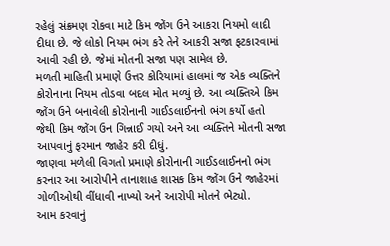રહેલું સંક્રમણ રોકવા માટે કિમ જોંગ ઉને આકરા નિયમો લાદી દીધા છે. જે લોકો નિયમ ભંગ કરે તેને આકરી સજા ફટકારવામાં આવી રહી છે. જેમાં મોતની સજા પણ સામેલ છે.
મળતી માહિતી પ્રમાણે ઉત્તર કોરિયામાં હાલમાં જ એક વ્યક્તિને કોરોનાના નિયમ તોડવા બદલ મોત મળ્યું છે. આ વ્યક્તિએ કિમ જોંગ ઉને બનાવેલી કોરોનાની ગાઈડલાઈનનો ભંગ કર્યો હતો જેથી કિમ જોંગ ઉન ગિન્નાઈ ગયો અને આ વ્યક્તિને મોતની સજા આપવાનું ફરમાન જાહેર કરી દીધું.
જાણવા મળેલી વિગતો પ્રમાણે કોરોનાની ગાઈડલાઈનનો ભંગ કરનાર આ આરોપીને તાનાશાહ શાસક કિમ જોંગ ઉને જાહેરમાં ગોળીઓથી વીંધાવી નાખ્યો અને આરોપી મોતને ભેટ્યો.
આમ કરવાનું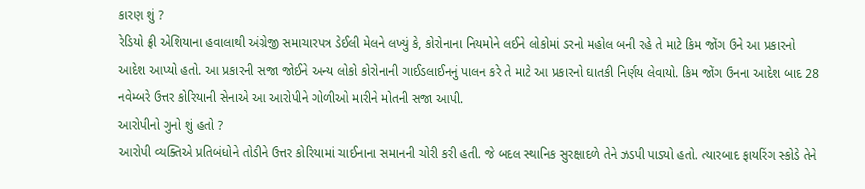કારણ શું ?
રેડિયો ફ્રી એશિયાના હવાલાથી અંગ્રેજી સમાચારપત્ર ડેઈલી મેલને લખ્યું કે, કોરોનાના નિયમોને લઈને લોકોમાં ડરનો મહોલ બની રહે તે માટે કિમ જોંગ ઉને આ પ્રકારનો આદેશ આપ્યો હતો. આ પ્રકારની સજા જોઈને અન્ય લોકો કોરોનાની ગાઈડલાઈનનું પાલન કરે તે માટે આ પ્રકારનો ઘાતકી નિર્ણય લેવાયો. કિમ જોંગ ઉનના આદેશ બાદ 28 નવેમ્બરે ઉત્તર કોરિયાની સેનાએ આ આરોપીને ગોળીઓ મારીને મોતની સજા આપી.
આરોપીનો ગુનો શું હતો ?
આરોપી વ્યક્તિએ પ્રતિબંધોને તોડીને ઉત્તર કોરિયામાં ચાઈનાના સમાનની ચોરી કરી હતી. જે બદલ સ્થાનિક સુરક્ષાદળે તેને ઝડપી પાડ્યો હતો. ત્યારબાદ ફાયરિંગ સ્કોડે તેને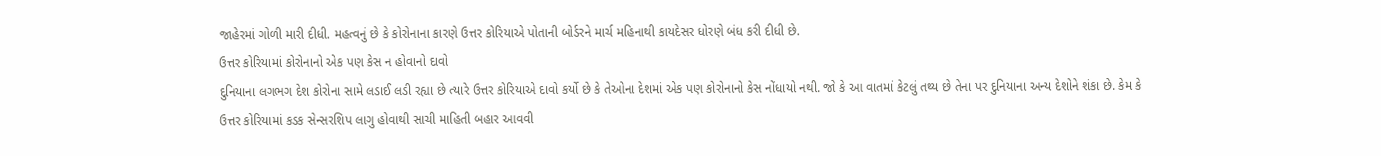જાહેરમાં ગોળી મારી દીધી. મહત્વનું છે કે કોરોનાના કારણે ઉત્તર કોરિયાએ પોતાની બોર્ડરને માર્ચ મહિનાથી કાયદેસર ધોરણે બંધ કરી દીધી છે.
ઉત્તર કોરિયામાં કોરોનાનો એક પણ કેસ ન હોવાનો દાવો
દુનિયાના લગભગ દેશ કોરોના સામે લડાઈ લડી રહ્યા છે ત્યારે ઉત્તર કોરિયાએ દાવો કર્યો છે કે તેઓના દેશમાં એક પણ કોરોનાનો કેસ નોંધાયો નથી. જો કે આ વાતમાં કેટલું તથ્ય છે તેના પર દુનિયાના અન્ય દેશોને શંકા છે. કેમ કે ઉત્તર કોરિયામાં કડક સેન્સરશિપ લાગુ હોવાથી સાચી માહિતી બહાર આવવી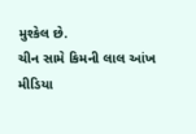મુશ્કેલ છે.
ચીન સામે કિમની લાલ આંખ
મીડિયા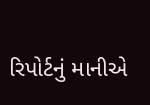રિપોર્ટનું માનીએ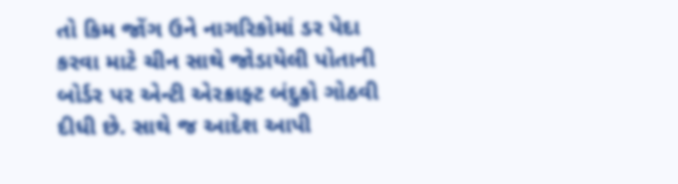તો કિમ જોંગ ઉને નાગરિકોમાં ડર પેદા કરવા માટે ચીન સાથે જોડાયેલી પોતાની બોર્ડર પર એન્ટી એરક્રાફ્ટ બંદુકો ગોઠવી દીધી છે. સાથે જ આદેશ આપી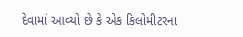દેવામાં આવ્યો છે કે એક કિલોમીટરના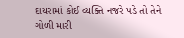દાયરામાં કોઈ વ્યક્તિ નજરે પડે તો તેને ગોળી મારી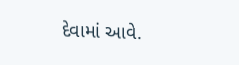દેવામાં આવે.